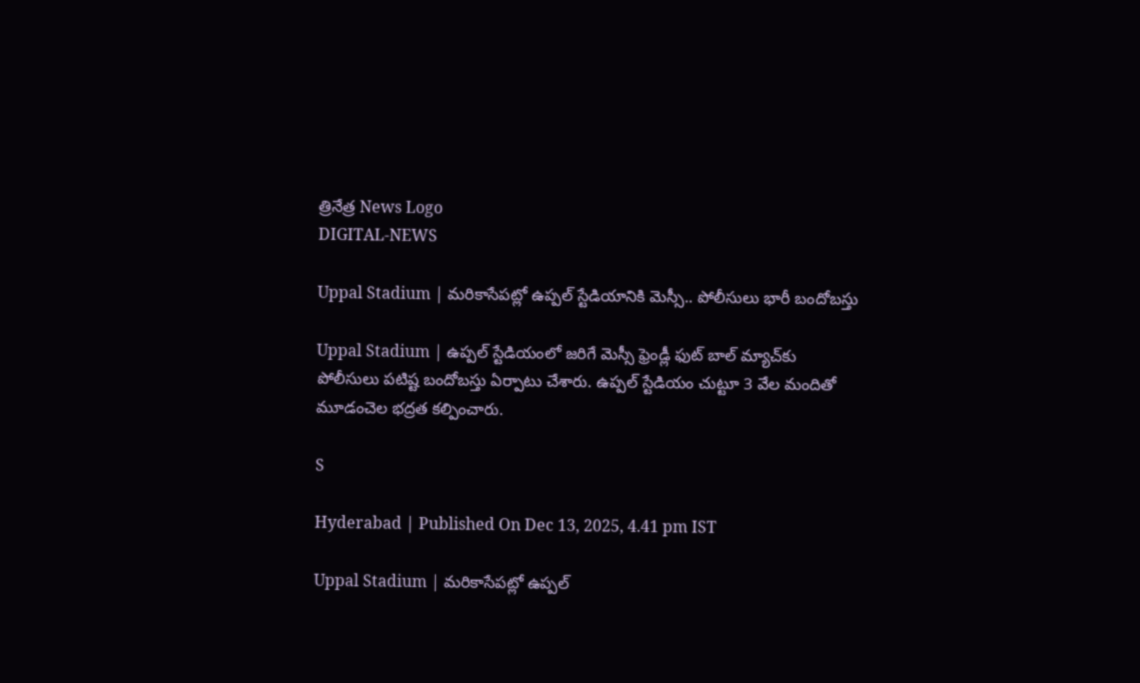త్రినేత్ర News Logo
DIGITAL-NEWS

Uppal Stadium | మ‌రికాసేపట్లో ఉప్ప‌ల్ స్టేడియానికి మెస్సీ.. పోలీసులు భారీ బందోబ‌స్తు

Uppal Stadium | ఉప్ప‌ల్ స్టేడియంలో జ‌రిగే మెస్సీ ఫ్రెండ్లీ ఫుట్ బాల్ మ్యాచ్‌కు పోలీసులు ప‌టిష్ట బందోబ‌స్తు ఏర్పాటు చేశారు. ఉప్ప‌ల్ స్టేడియం చుట్టూ 3 వేల మందితో మూడంచెల భ‌ద్ర‌త క‌ల్పించారు.

S

Hyderabad | Published On Dec 13, 2025, 4.41 pm IST

Uppal Stadium | మ‌రికాసేపట్లో ఉప్ప‌ల్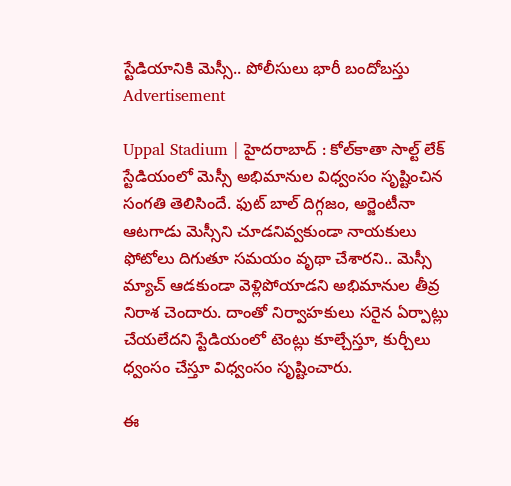స్టేడియానికి మెస్సీ.. పోలీసులు భారీ బందోబ‌స్తు
Advertisement

Uppal Stadium | హైద‌రాబాద్ : కోల్‌కాతా సాల్ట్ లేక్ స్టేడియంలో మెస్సీ అభిమానుల విధ్వంసం సృష్టించిన సంగ‌తి తెలిసిందే. ఫుట్ బాల్ దిగ్గ‌జం, అర్జెంటీనా ఆటగాడు మెస్సీని చూడనివ్వకుండా నాయకులు ఫోటోలు దిగుతూ సమయం వృథా చేశారని.. మెస్సీ మ్యాచ్ ఆడకుండా వెళ్లిపోయాడని అభిమానుల తీవ్ర నిరాశ చెందారు. దాంతో నిర్వాహకులు సరైన ఏర్పాట్లు చేయలేదని స్టేడియంలో టెంట్లు కూల్చేస్తూ, కుర్చీలు ధ్వంసం చేస్తూ విధ్వంసం సృష్టించారు.

ఈ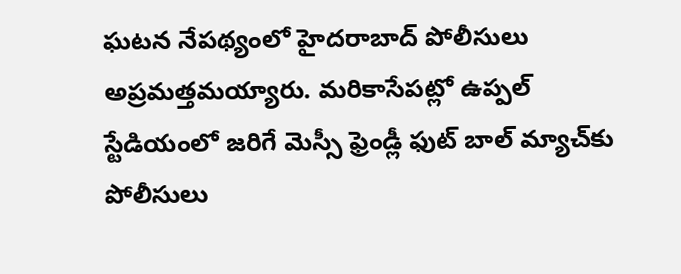ఘ‌ట‌న నేప‌థ్యంలో హైద‌రాబాద్ పోలీసులు అప్ర‌మ‌త్త‌మ‌య్యారు. మ‌రికాసేప‌ట్లో ఉప్ప‌ల్ స్టేడియంలో జ‌రిగే మెస్సీ ఫ్రెండ్లీ ఫుట్ బాల్ మ్యాచ్‌కు పోలీసులు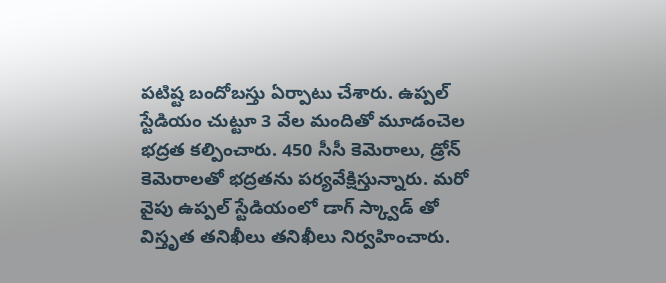ప‌టిష్ట బందోబ‌స్తు ఏర్పాటు చేశారు. ఉప్ప‌ల్ స్టేడియం చుట్టూ 3 వేల మందితో మూడంచెల భ‌ద్ర‌త క‌ల్పించారు. 450 సీసీ కెమెరాలు, డ్రోన్ కెమెరాలతో భద్రత‌ను ప‌ర్య‌వేక్షిస్తున్నారు. మ‌రో వైపు ఉప్పల్ స్టేడియంలో డాగ్ స్క్వాడ్ తో విస్తృత తనిఖీలు త‌నిఖీలు నిర్వ‌హించారు.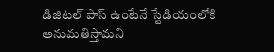డిజిట‌ల్ పాస్ ఉంటేనే స్టేడియంలోకి అనుమ‌తిస్తామ‌ని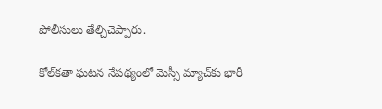పోలీసులు తేల్చిచెప్పారు.

కోల్‌క‌తా ఘ‌ట‌న నేప‌థ్యంలో మెస్సీ మ్యాచ్‌కు భారీ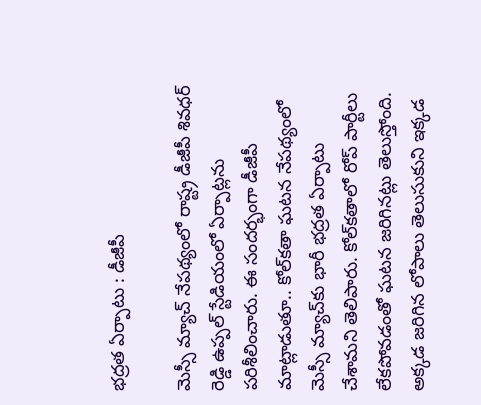భ‌ద్ర‌త ఏర్పాటు : డీజీపీ

మెస్సీ మ్యాచ్ నేప‌థ్యంలో రాష్ట్ర డీజీపీ శివ‌ధ‌ర్ రెడ్డి ఉప్ప‌ల్ స్టేడియంలో ఏర్పాట్ల‌ను ప‌రిశీలించారు. ఈ సంద‌ర్భంగా డీజీపీ మాట్లాడుతూ.. కోల్‌క‌తా ఘ‌ట‌న నేప‌థ్యంలో మెస్సీ మ్యాచ్‌కు భారీ భ‌ద్ర‌త ఏర్పాటు చేశామ‌ని తెలిపారు. కోల్‌కతాలో రోప్ పార్టీలు లేకపోవడంతో ఘటన జరిగినట్లు తెలుస్తోంది. అక్కడ జరిగిన లోపాలు తెలుసుకుని ఇక్కడ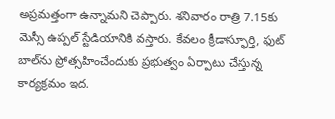అప్రమత్తంగా ఉన్నామ‌ని చెప్పారు. శ‌నివారం రాత్రి 7.15కు మెస్సీ ఉప్పల్ స్టేడియానికి వస్తారు. కేవలం క్రీడాస్ఫూర్తి, ఫుట్ బాల్‌ను ప్రోత్సహించేందుకు ప్రభుత్వం ఏర్పాటు చేస్తున్న కార్యక్రమం ఇద.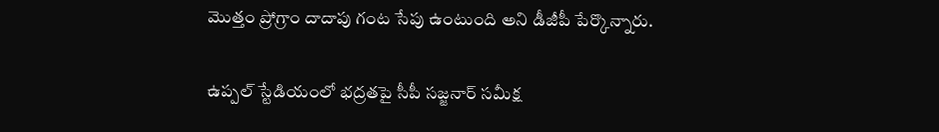మొత్తం ప్రోగ్రాం దాదాపు గంట సేపు ఉంటుంది అని డీజీపీ పేర్కొన్నారు.

ఉప్ప‌ల్ స్టేడియంలో భ‌ద్ర‌త‌పై సీపీ స‌జ్జ‌నార్ స‌మీక్ష‌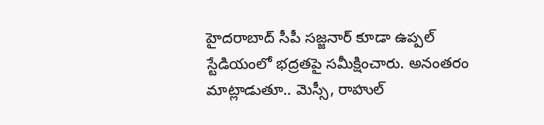హైద‌రాబాద్ సీపీ స‌జ్జ‌నార్ కూడా ఉప్ప‌ల్ స్టేడియంలో భ‌ద్ర‌త‌పై స‌మీక్షించారు. అనంత‌రం మాట్లాడుతూ.. మెస్సీ, రాహుల్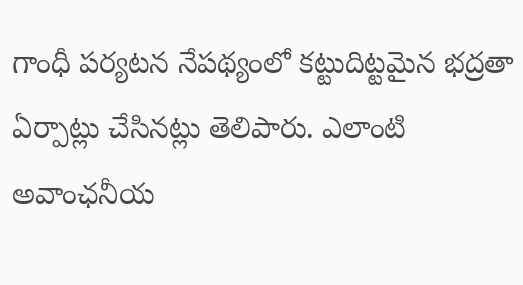గాంధీ పర్యటన నేపథ్యంలో కట్టుదిట్టమైన భద్రతా ఏర్పాట్లు చేసిన‌ట్లు తెలిపారు. ఎలాంటి అవాంఛనీయ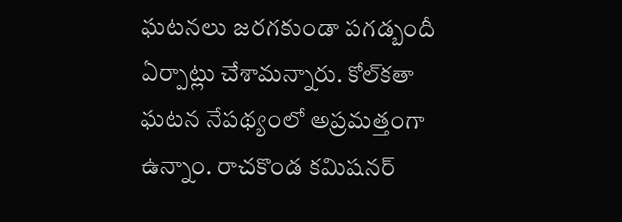ఘటనలు జరగకుండా పగడ్బందీ ఏర్పాట్లు చేశామ‌న్నారు. కోల్‌కతా ఘటన నేపథ్యంలో అప్రమత్తంగా ఉన్నాం. రాచకొండ కమిషనర్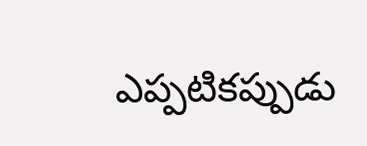ఎప్పటికప్పుడు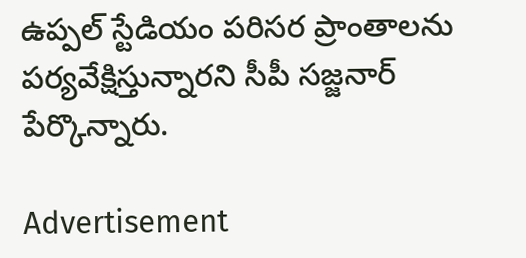ఉప్పల్ స్టేడియం పరిసర ప్రాంతాలను పర్యవేక్షిస్తున్నారని సీపీ స‌జ్జ‌నార్ పేర్కొన్నారు.

Advertisement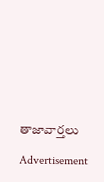తాజావార్తలు

Advertisement